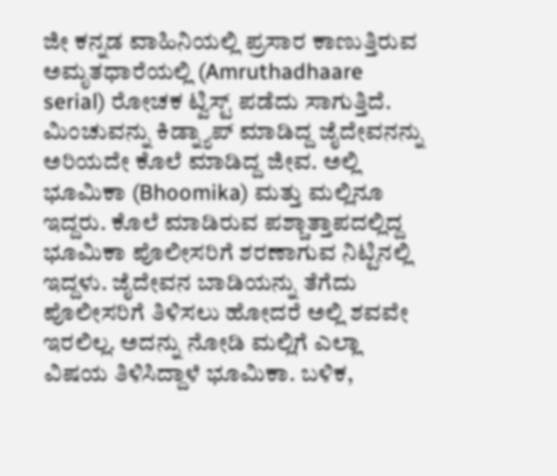ಜೀ ಕನ್ನಡ ವಾಹಿನಿಯಲ್ಲಿ ಪ್ರಸಾರ ಕಾಣುತ್ತಿರುವ ಅಮೃತಧಾರೆಯಲ್ಲಿ (Amruthadhaare serial) ರೋಚಕ ಟ್ವಿಸ್ಟ್ ಪಡೆದು ಸಾಗುತ್ತಿದೆ. ಮಿಂಚುವನ್ನು ಕಿಡ್ನ್ಯಾಪ್ ಮಾಡಿದ್ದ ಜೈದೇವನನ್ನು ಅರಿಯದೇ ಕೊಲೆ ಮಾಡಿದ್ದ ಜೀವ. ಅಲ್ಲಿ ಭೂಮಿಕಾ (Bhoomika) ಮತ್ತು ಮಲ್ಲಿನೂ ಇದ್ದರು. ಕೊಲೆ ಮಾಡಿರುವ ಪಶ್ಚಾತ್ತಾಪದಲ್ಲಿದ್ದ ಭೂಮಿಕಾ ಪೊಲೀಸರಿಗೆ ಶರಣಾಗುವ ನಿಟ್ಟಿನಲ್ಲಿ ಇದ್ದಳು. ಜೈದೇವನ ಬಾಡಿಯನ್ನು ತೆಗೆದು ಪೊಲೀಸರಿಗೆ ತಿಳಿಸಲು ಹೋದರೆ ಅಲ್ಲಿ ಶವವೇ ಇರಲಿಲ್ಲ. ಅದನ್ನು ನೋಡಿ ಮಲ್ಲಿಗೆ ಎಲ್ಲಾ ವಿಷಯ ತಿಳಿಸಿದ್ದಾಳೆ ಭೂಮಿಕಾ. ಬಳಿಕ,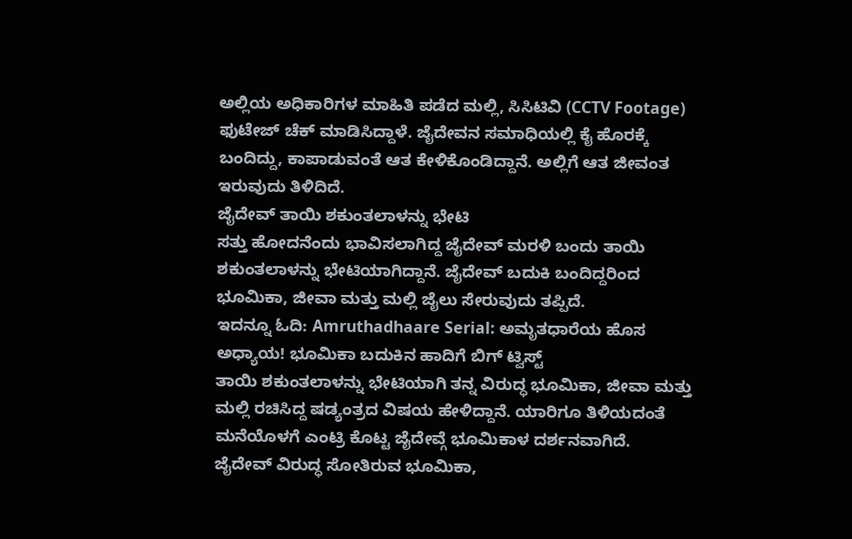ಅಲ್ಲಿಯ ಅಧಿಕಾರಿಗಳ ಮಾಹಿತಿ ಪಡೆದ ಮಲ್ಲಿ, ಸಿಸಿಟಿವಿ (CCTV Footage) ಫುಟೇಜ್ ಚೆಕ್ ಮಾಡಿಸಿದ್ದಾಳೆ. ಜೈದೇವನ ಸಮಾಧಿಯಲ್ಲಿ ಕೈ ಹೊರಕ್ಕೆ ಬಂದಿದ್ದು, ಕಾಪಾಡುವಂತೆ ಆತ ಕೇಳಿಕೊಂಡಿದ್ದಾನೆ. ಅಲ್ಲಿಗೆ ಆತ ಜೀವಂತ ಇರುವುದು ತಿಳಿದಿದೆ.
ಜೈದೇವ್ ತಾಯಿ ಶಕುಂತಲಾಳನ್ನು ಭೇಟಿ
ಸತ್ತು ಹೋದನೆಂದು ಭಾವಿಸಲಾಗಿದ್ದ ಜೈದೇವ್ ಮರಳಿ ಬಂದು ತಾಯಿ ಶಕುಂತಲಾಳನ್ನು ಭೇಟಿಯಾಗಿದ್ದಾನೆ. ಜೈದೇವ್ ಬದುಕಿ ಬಂದಿದ್ದರಿಂದ ಭೂಮಿಕಾ, ಜೀವಾ ಮತ್ತು ಮಲ್ಲಿ ಜೈಲು ಸೇರುವುದು ತಪ್ಪಿದೆ.
ಇದನ್ನೂ ಓದಿ: Amruthadhaare Serial: ಅಮೃತಧಾರೆಯ ಹೊಸ ಅಧ್ಯಾಯ! ಭೂಮಿಕಾ ಬದುಕಿನ ಹಾದಿಗೆ ಬಿಗ್ ಟ್ವಿಸ್ಟ್
ತಾಯಿ ಶಕುಂತಲಾಳನ್ನು ಭೇಟಿಯಾಗಿ ತನ್ನ ವಿರುದ್ಧ ಭೂಮಿಕಾ, ಜೀವಾ ಮತ್ತು ಮಲ್ಲಿ ರಚಿಸಿದ್ದ ಷಡ್ಯಂತ್ರದ ವಿಷಯ ಹೇಳಿದ್ದಾನೆ. ಯಾರಿಗೂ ತಿಳಿಯದಂತೆ ಮನೆಯೊಳಗೆ ಎಂಟ್ರಿ ಕೊಟ್ಟ ಜೈದೇವ್ಗೆ ಭೂಮಿಕಾಳ ದರ್ಶನವಾಗಿದೆ.
ಜೈದೇವ್ ವಿರುದ್ಧ ಸೋತಿರುವ ಭೂಮಿಕಾ,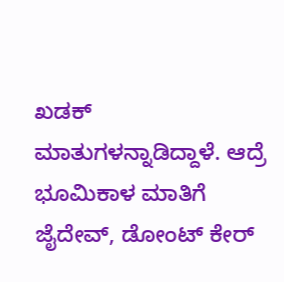ಖಡಕ್ ಮಾತುಗಳನ್ನಾಡಿದ್ದಾಳೆ. ಆದ್ರೆ ಭೂಮಿಕಾಳ ಮಾತಿಗೆ ಜೈದೇವ್, ಡೋಂಟ್ ಕೇರ್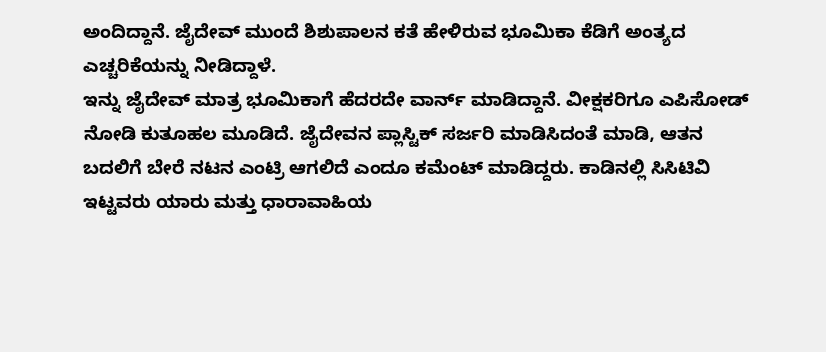ಅಂದಿದ್ದಾನೆ. ಜೈದೇವ್ ಮುಂದೆ ಶಿಶುಪಾಲನ ಕತೆ ಹೇಳಿರುವ ಭೂಮಿಕಾ ಕೆಡಿಗೆ ಅಂತ್ಯದ ಎಚ್ಚರಿಕೆಯನ್ನು ನೀಡಿದ್ದಾಳೆ.
ಇನ್ನು ಜೈದೇವ್ ಮಾತ್ರ ಭೂಮಿಕಾಗೆ ಹೆದರದೇ ವಾರ್ನ್ ಮಾಡಿದ್ದಾನೆ. ವೀಕ್ಷಕರಿಗೂ ಎಪಿಸೋಡ್ ನೋಡಿ ಕುತೂಹಲ ಮೂಡಿದೆ. ಜೈದೇವನ ಪ್ಲಾಸ್ಟಿಕ್ ಸರ್ಜರಿ ಮಾಡಿಸಿದಂತೆ ಮಾಡಿ, ಆತನ ಬದಲಿಗೆ ಬೇರೆ ನಟನ ಎಂಟ್ರಿ ಆಗಲಿದೆ ಎಂದೂ ಕಮೆಂಟ್ ಮಾಡಿದ್ದರು. ಕಾಡಿನಲ್ಲಿ ಸಿಸಿಟಿವಿ ಇಟ್ಟವರು ಯಾರು ಮತ್ತು ಧಾರಾವಾಹಿಯ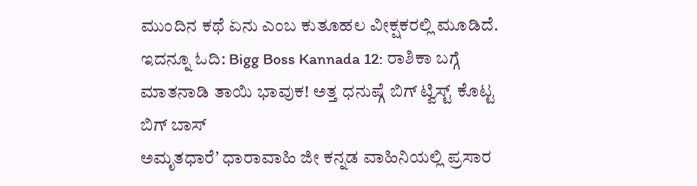ಮುಂದಿನ ಕಥೆ ಏನು ಎಂಬ ಕುತೂಹಲ ವೀಕ್ಷಕರಲ್ಲಿ ಮೂಡಿದೆ.
ಇದನ್ನೂ ಓದಿ: Bigg Boss Kannada 12: ರಾಶಿಕಾ ಬಗ್ಗೆ ಮಾತನಾಡಿ ತಾಯಿ ಭಾವುಕ! ಅತ್ತ ಧನುಷ್ಗೆ ಬಿಗ್ ಟ್ವಿಸ್ಟ್ ಕೊಟ್ಟ ಬಿಗ್ ಬಾಸ್
ಅಮೃತಧಾರೆʼ ಧಾರಾವಾಹಿ ಜೀ ಕನ್ನಡ ವಾಹಿನಿಯಲ್ಲಿ ಪ್ರಸಾರ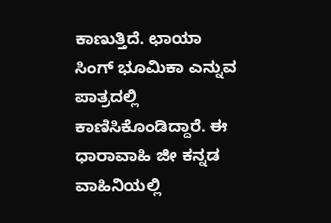ಕಾಣುತ್ತಿದೆ. ಛಾಯಾ ಸಿಂಗ್ ಭೂಮಿಕಾ ಎನ್ನುವ ಪಾತ್ರದಲ್ಲಿ ಕಾಣಿಸಿಕೊಂಡಿದ್ದಾರೆ. ಈ ಧಾರಾವಾಹಿ ಜೀ ಕನ್ನಡ ವಾಹಿನಿಯಲ್ಲಿ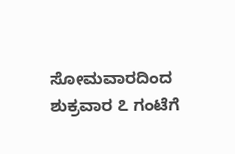ಸೋಮವಾರದಿಂದ ಶುಕ್ರವಾರ ೭ ಗಂಟೆಗೆ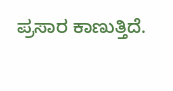ಪ್ರಸಾರ ಕಾಣುತ್ತಿದೆ.